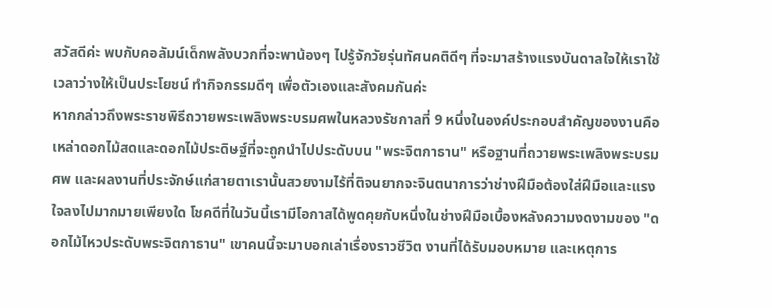สวัสดีค่ะ พบกับคอลัมน์เด็กพลังบวกที่จะพาน้องๆ ไปรู้จักวัยรุ่นทัศนคติดีๆ ที่จะมาสร้างแรงบันดาลใจให้เราใช้เวลาว่างให้เป็นประโยชน์ ทำกิจกรรมดีๆ เพื่อตัวเองและสังคมกันค่ะ
หากกล่าวถึงพระราชพิธีถวายพระเพลิงพระบรมศพในหลวงรัชกาลที่ 9 หนึ่งในองค์ประกอบสำคัญของงานคือ เหล่าดอกไม้สดและดอกไม้ประดิษฐ์ที่จะถูกนำไปประดับบน "พระจิตกาธาน" หรือฐานที่ถวายพระเพลิงพระบรมศพ และผลงานที่ประจักษ์แก่สายตาเรานั้นสวยงามไร้ที่ติจนยากจะจินตนาการว่าช่างฝีมือต้องใส่ฝีมือและแรงใจลงไปมากมายเพียงใด โชคดีที่ในวันนี้เรามีโอกาสได้พูดคุยกับหนึ่งในช่างฝีมือเบื้องหลังความงดงามของ "ดอกไม้ไหวประดับพระจิตกาธาน" เขาคนนี้จะมาบอกเล่าเรื่องราวชีวิต งานที่ได้รับมอบหมาย และเหตุการ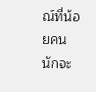ณ์ที่น้อยคนนักจะ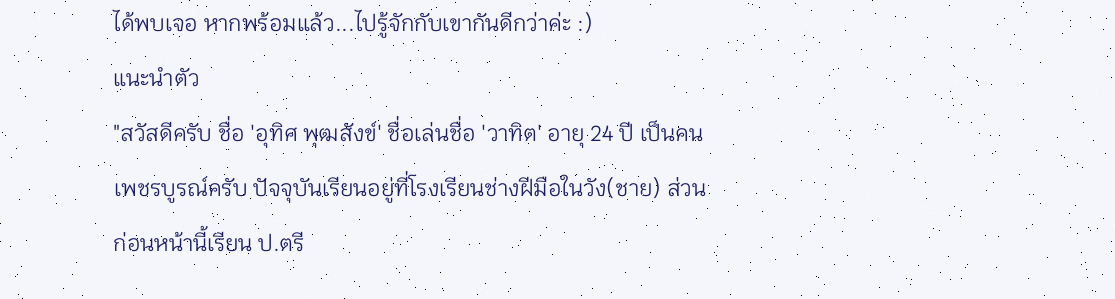ได้พบเจอ หากพร้อมแล้ว...ไปรู้จักกับเขากันดีกว่าค่ะ :)
แนะนำตัว
"สวัสดีครับ ชื่อ 'อุทิศ พุฒสังข์' ชื่อเล่นชื่อ 'วาทิต' อายุ 24 ปี เป็นคนเพชรบูรณ์ครับ ปัจจุบันเรียนอยู่ที่โรงเรียนช่างฝีมือในวัง(ชาย) ส่วนก่อนหน้านี้เรียน ป.ตรี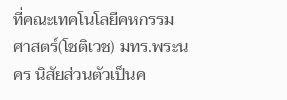ที่คณะเทคโนโลยีคหกรรมศาสตร์(โชติเวช) มทร.พระนคร นิสัยส่วนตัวเป็นค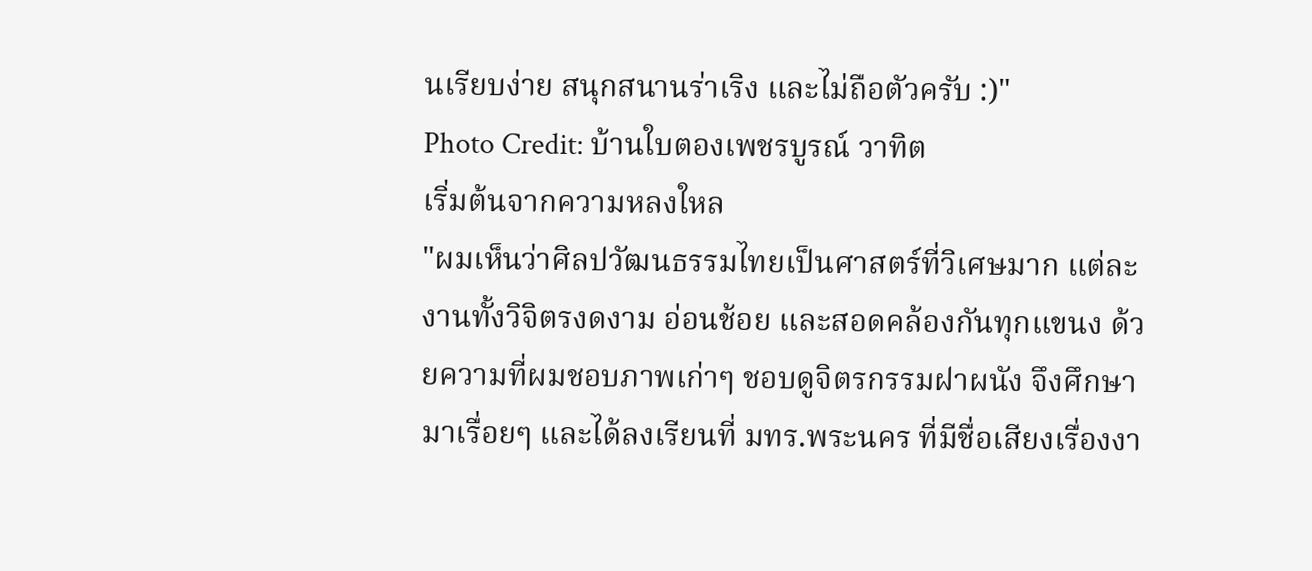นเรียบง่าย สนุกสนานร่าเริง และไม่ถือตัวครับ :)"
Photo Credit: บ้านใบตองเพชรบูรณ์ วาทิต
เริ่มต้นจากความหลงใหล
"ผมเห็นว่าศิลปวัฒนธรรมไทยเป็นศาสตร์ที่วิเศษมาก แต่ละงานทั้งวิจิตรงดงาม อ่อนช้อย และสอดคล้องกันทุกแขนง ด้วยความที่ผมชอบภาพเก่าๆ ชอบดูจิตรกรรมฝาผนัง จึงศึกษามาเรื่อยๆ และได้ลงเรียนที่ มทร.พระนคร ที่มีชื่อเสียงเรื่องงา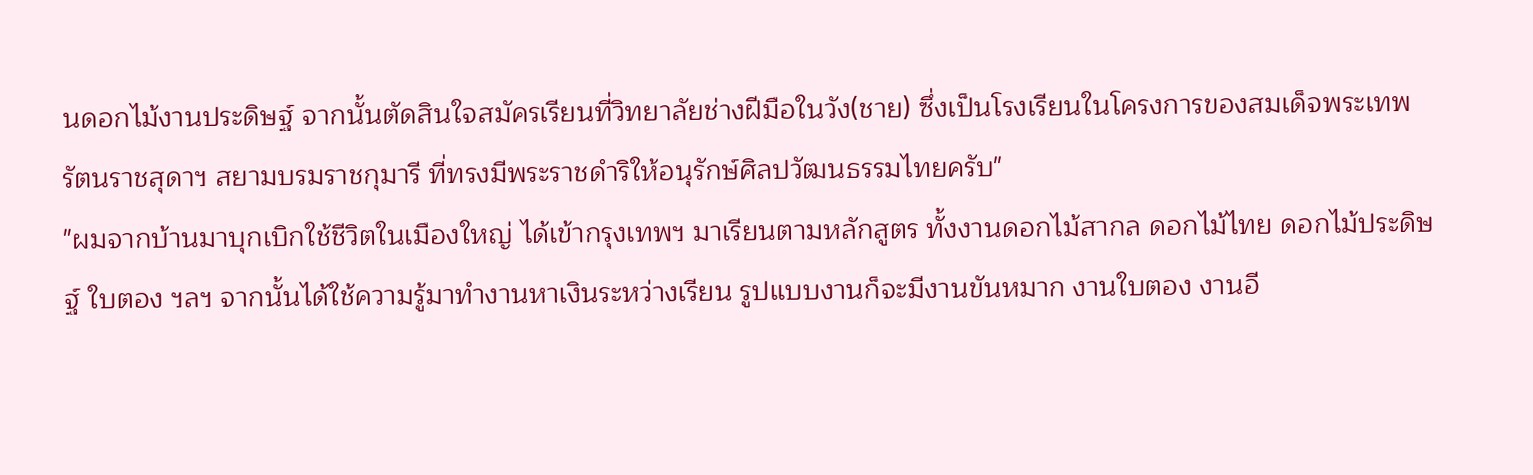นดอกไม้งานประดิษฐ์ จากนั้นตัดสินใจสมัครเรียนที่วิทยาลัยช่างฝีมือในวัง(ชาย) ซึ่งเป็นโรงเรียนในโครงการของสมเด็จพระเทพรัตนราชสุดาฯ สยามบรมราชกุมารี ที่ทรงมีพระราชดำริให้อนุรักษ์ศิลปวัฒนธรรมไทยครับ"
"ผมจากบ้านมาบุกเบิกใช้ชีวิตในเมืองใหญ่ ได้เข้ากรุงเทพฯ มาเรียนตามหลักสูตร ทั้งงานดอกไม้สากล ดอกไม้ไทย ดอกไม้ประดิษฐ์ ใบตอง ฯลฯ จากนั้นได้ใช้ความรู้มาทำงานหาเงินระหว่างเรียน รูปแบบงานก็จะมีงานขันหมาก งานใบตอง งานอี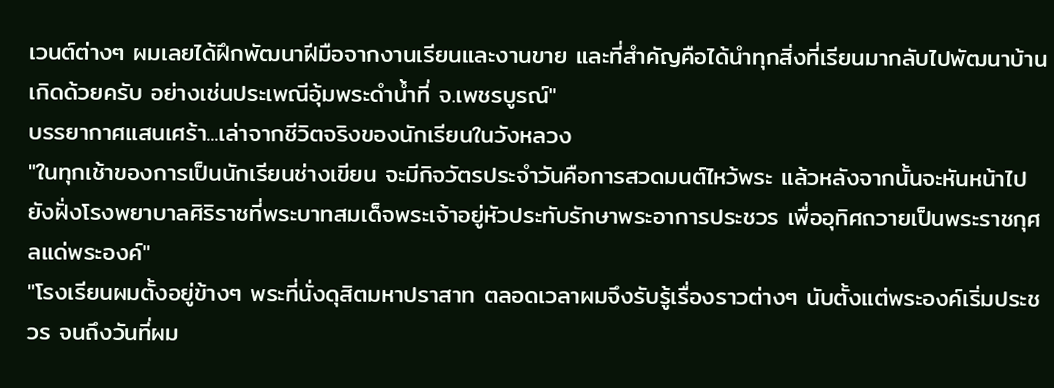เวนต์ต่างๆ ผมเลยได้ฝึกพัฒนาฝีมือจากงานเรียนและงานขาย และที่สำคัญคือได้นำทุกสิ่งที่เรียนมากลับไปพัฒนาบ้านเกิดด้วยครับ อย่างเช่นประเพณีอุ้มพระดำน้ำที่ จ.เพชรบูรณ์"
บรรยากาศแสนเศร้า...เล่าจากชีวิตจริงของนักเรียนในวังหลวง
"ในทุกเช้าของการเป็นนักเรียนช่างเขียน จะมีกิจวัตรประจำวันคือการสวดมนต์ไหว้พระ แล้วหลังจากนั้นจะหันหน้าไปยังฝั่งโรงพยาบาลศิริราชที่พระบาทสมเด็จพระเจ้าอยู่หัวประทับรักษาพระอาการประชวร เพื่ออุทิศถวายเป็นพระราชกุศลแด่พระองค์"
"โรงเรียนผมตั้งอยู่ข้างๆ พระที่นั่งดุสิตมหาปราสาท ตลอดเวลาผมจึงรับรู้เรื่องราวต่างๆ นับตั้งแต่พระองค์เริ่มประชวร จนถึงวันที่ผม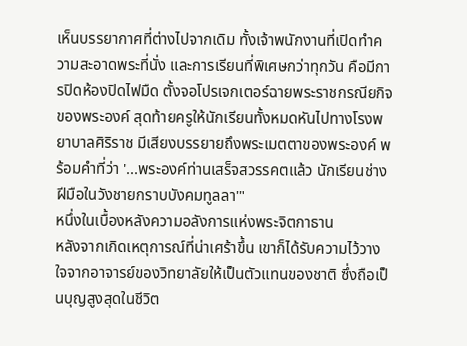เห็นบรรยากาศที่ต่างไปจากเดิม ทั้งเจ้าพนักงานที่เปิดทำความสะอาดพระที่นั่ง และการเรียนที่พิเศษกว่าทุกวัน คือมีการปิดห้องปิดไฟมืด ตั้งจอโปรเจกเตอร์ฉายพระราชกรณียกิจของพระองค์ สุดท้ายครูให้นักเรียนทั้งหมดหันไปทางโรงพยาบาลศิริราช มีเสียงบรรยายถึงพระเมตตาของพระองค์ พร้อมคำที่ว่า '...พระองค์ท่านเสร็จสวรรคตแล้ว นักเรียนช่างฝีมือในวังชายกราบบังคมทูลลา'"
หนึ่งในเบื้องหลังความอลังการแห่งพระจิตกาธาน
หลังจากเกิดเหตุการณ์ที่น่าเศร้าขึ้น เขาก็ได้รับความไว้วางใจจากอาจารย์ของวิทยาลัยให้เป็นตัวแทนของชาติ ซึ่งถือเป็นบุญสูงสุดในชีวิต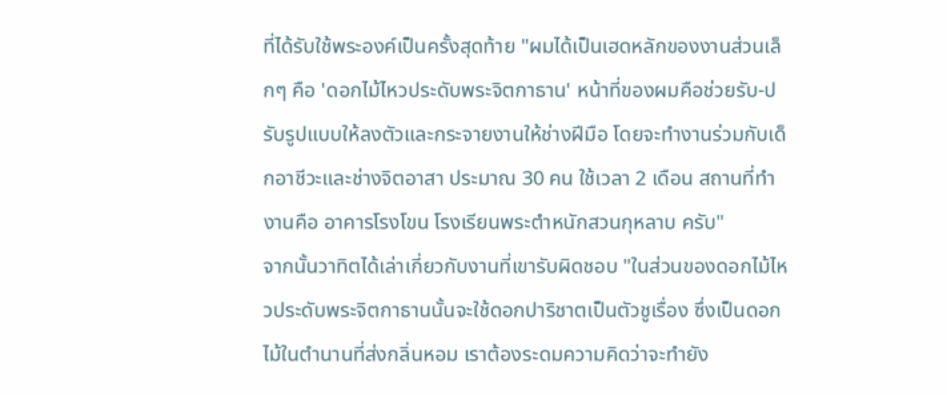ที่ได้รับใช้พระองค์เป็นครั้งสุดท้าย "ผมได้เป็นเฮดหลักของงานส่วนเล็กๆ คือ 'ดอกไม้ไหวประดับพระจิตกาธาน' หน้าที่ของผมคือช่วยรับ-ปรับรูปแบบให้ลงตัวและกระจายงานให้ช่างฝีมือ โดยจะทำงานร่วมกับเด็กอาชีวะและช่างจิตอาสา ประมาณ 30 คน ใช้เวลา 2 เดือน สถานที่ทำงานคือ อาคารโรงโขน โรงเรียนพระตำหนักสวนกุหลาบ ครับ"
จากนั้นวาทิตได้เล่าเกี่ยวกับงานที่เขารับผิดชอบ "ในส่วนของดอกไม้ไหวประดับพระจิตกาธานนั้นจะใช้ดอกปาริชาตเป็นตัวชูเรื่อง ซึ่งเป็นดอกไม้ในตำนานที่ส่งกลิ่นหอม เราต้องระดมความคิดว่าจะทำยัง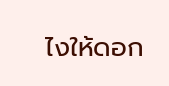ไงให้ดอก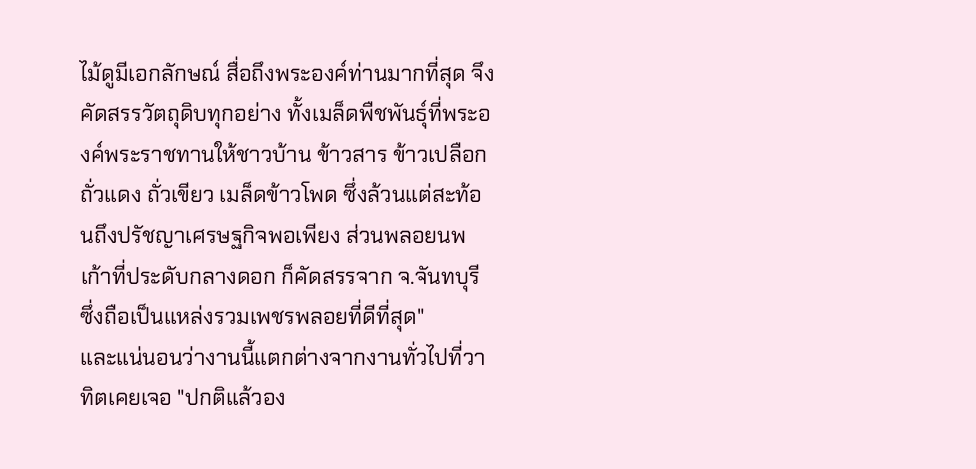ไม้ดูมีเอกลักษณ์ สื่อถึงพระองค์ท่านมากที่สุด จึงคัดสรรวัตถุดิบทุกอย่าง ทั้งเมล็ดพืชพันธุ์ที่พระองค์พระราชทานให้ชาวบ้าน ข้าวสาร ข้าวเปลือก ถั่วแดง ถั่วเขียว เมล็ดข้าวโพด ซึ่งล้วนแต่สะท้อนถึงปรัชญาเศรษฐกิจพอเพียง ส่วนพลอยนพเก้าที่ประดับกลางดอก ก็คัดสรรจาก จ.จันทบุรี ซึ่งถือเป็นแหล่งรวมเพชรพลอยที่ดีที่สุด"
และแน่นอนว่างานนี้แตกต่างจากงานทั่วไปที่วาทิตเคยเจอ "ปกติแล้วอง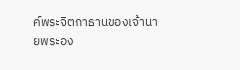ค์พระจิตกาธานของเจ้านายพระอง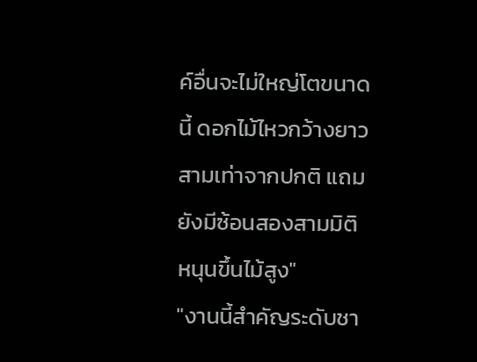ค์อื่นจะไม่ใหญ่โตขนาดนี้ ดอกไม้ไหวกว้างยาวสามเท่าจากปกติ แถมยังมีซ้อนสองสามมิติ หนุนขึ้นไม้สูง"
"งานนี้สำคัญระดับชา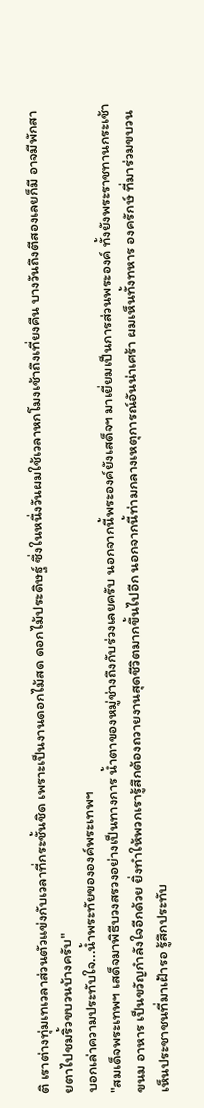ติ เราต่างทุ่มเทเวลาส่วนตัวแข่งกับเวลาที่กระชั้นชิด เพราะเป็นงานดอกไม้สด ดอกไม้ประดิษฐ์ ซึ่งในหนึ่งวันผมใช้เวลาหกโมงเช้าถึงเที่ยงคืน บางวันถึงตีสองเลยก็มี อาจมีพักสายตาไปชมริ้วขบวนบ้างครับ"
บอกเล่าความประทับใจ...น้ำพระทัยขององค์พระเทพฯ
"สมเด็จพระเทพฯ เสด็จมาพิธีบวงสรวงอย่างเป็นทางการ น้ำตาของหมู่ช่างถึงกับร่วงเลยครับ นอกจากนี้พระองค์ยังเสด็จฯ มาเยี่ยมเป็นการส่วนพระองค์ ทั้งยังพระราชทานกระเช้าขนม อาหาร เป็นขวัญกำลังใจอีกด้วย ยิ่งทำให้พวกเรารู้สึกต้องถวายงานสุดชีวิตมากขึ้นไปอีก นอกจากนี้ท่ามกลางเหตุการณ์อันน่าเศร้า ผมเห็นทั้งทหาร องครักษ์ ที่มาร่วมขบวน เห็นประชาชนที่มาเฝ้ารอ รู้สึกประทับ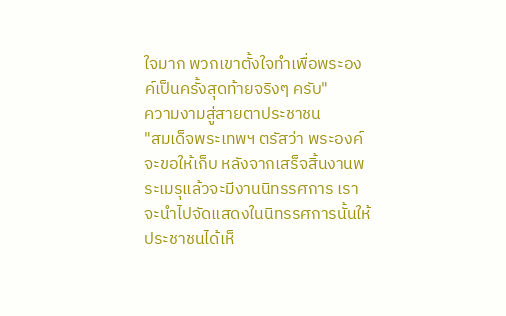ใจมาก พวกเขาตั้งใจทำเพื่อพระองค์เป็นครั้งสุดท้ายจริงๆ ครับ"
ความงามสู่สายตาประชาชน
"สมเด็จพระเทพฯ ตรัสว่า พระองค์จะขอให้เก็บ หลังจากเสร็จสิ้นงานพระเมรุแล้วจะมีงานนิทรรศการ เราจะนำไปจัดแสดงในนิทรรศการนั้นให้ประชาชนได้เห็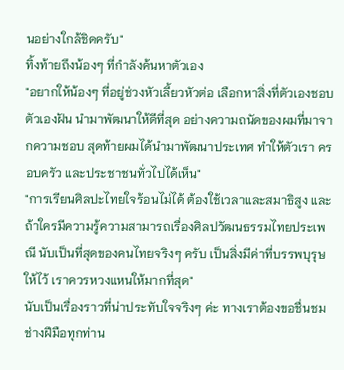นอย่างใกล้ชิดครับ"
ทิ้งท้ายถึงน้องๆ ที่กำลังค้นหาตัวเอง
"อยากให้น้องๆ ที่อยู่ช่วงหัวเลี้ยวหัวต่อ เลือกหาสิ่งที่ตัวเองชอบตัวเองฝัน นำมาพัฒนาให้ดีที่สุด อย่างความถนัดของผมที่มาจากความชอบ สุดท้ายผมได้นำมาพัฒนาประเทศ ทำให้ตัวเรา ครอบครัว และประชาชนทั่วไปได้เห็น"
"การเรียนศิลปะไทยใจร้อนไม่ได้ ต้องใช้เวลาและสมาธิสูง และถ้าใครมีความรู้ความสามารถเรื่องศิลปวัฒนธรรมไทยประเพณี นับเป็นที่สุดของคนไทยจริงๆ ครับ เป็นสิ่งมีค่าที่บรรพบุรุษให้ไว้ เราควรหวงแหนให้มากที่สุด"
นับเป็นเรื่องราวที่น่าประทับใจจริงๆ ค่ะ ทางเราต้องขอชื่นชมช่างฝีมือทุกท่าน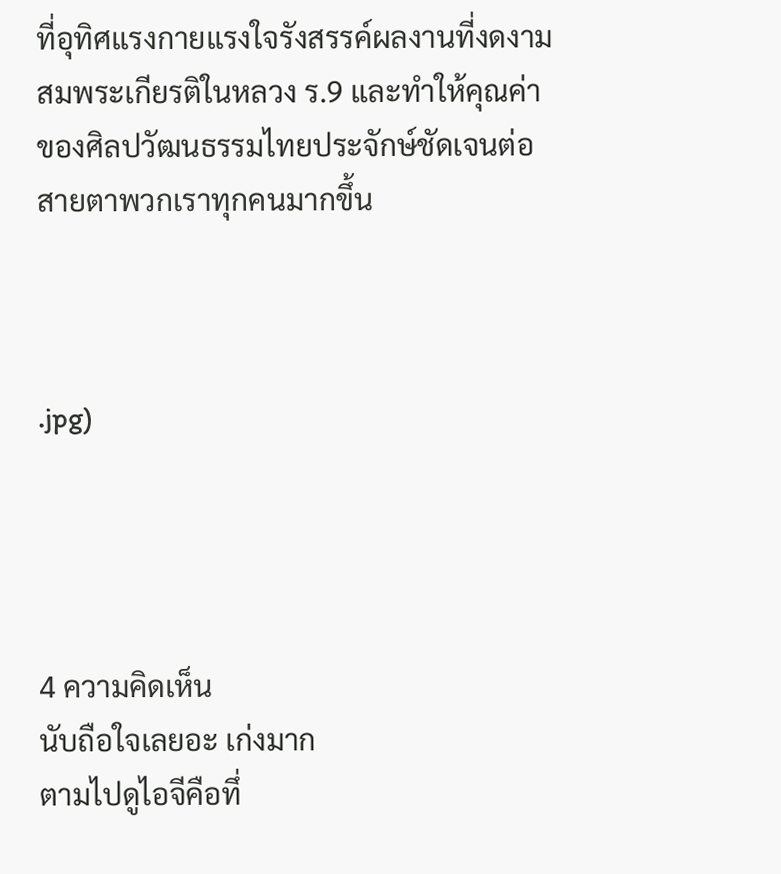ที่อุทิศแรงกายแรงใจรังสรรค์ผลงานที่งดงามสมพระเกียรติในหลวง ร.9 และทำให้คุณค่าของศิลปวัฒนธรรมไทยประจักษ์ชัดเจนต่อสายตาพวกเราทุกคนมากขึ้น



.jpg)




4 ความคิดเห็น
นับถือใจเลยอะ เก่งมาก
ตามไปดูไอจีคือทึ่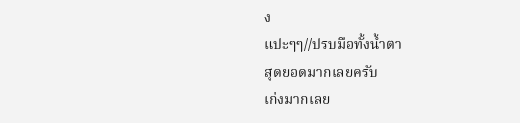ง
แปะๆๆ//ปรบมือทั้งน้ำตา
สุดยอดมากเลยครับ
เก่งมากเลย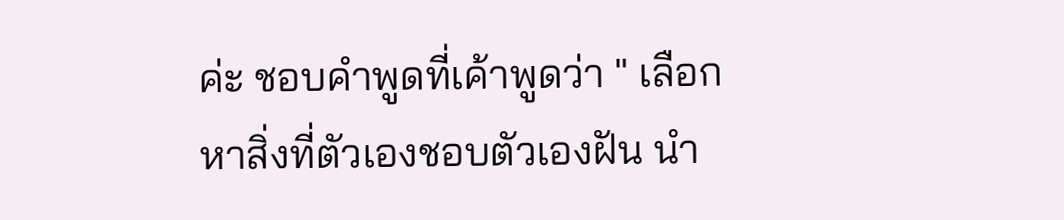ค่ะ ชอบคำพูดที่เค้าพูดว่า " เลือกหาสิ่งที่ตัวเองชอบตัวเองฝัน นำ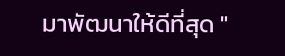มาพัฒนาให้ดีที่สุด "